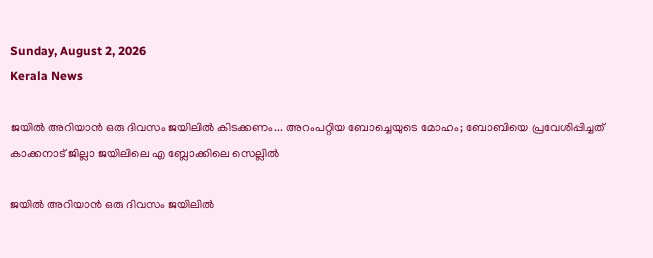Sunday, August 2, 2026
Kerala News

ജയില്‍ അറിയാന്‍ ഒരു ദിവസം ജയിലില്‍ കിടക്കണം... അറംപറ്റിയ ബോച്ചെയുടെ മോഹം; ബോബിയെ പ്രവേശിപ്പിച്ചത് കാക്കനാട് ജില്ലാ ജയിലിലെ എ ബ്ലോക്കിലെ സെല്ലില്‍

ജയില്‍ അറിയാന്‍ ഒരു ദിവസം ജയിലില്‍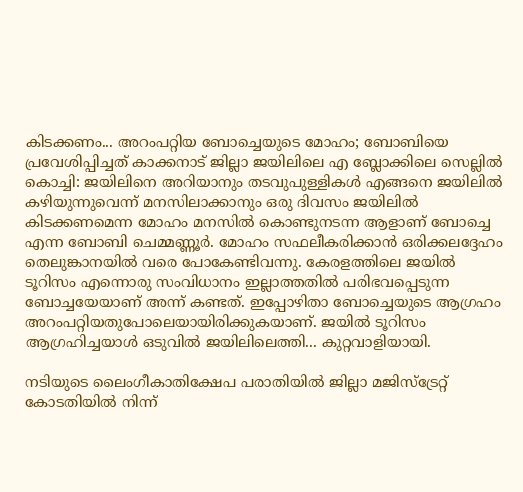കിടക്കണം... അറംപറ്റിയ ബോച്ചെയുടെ മോഹം; ബോബിയെ പ്രവേശിപ്പിച്ചത് കാക്കനാട് ജില്ലാ ജയിലിലെ എ ബ്ലോക്കിലെ സെല്ലില്‍
കൊച്ചി: ജയിലിനെ അറിയാനും തടവുപുള്ളികള്‍ എങ്ങനെ ജയിലില്‍ കഴിയുന്നുവെന്ന് മനസിലാക്കാനും ഒരു ദിവസം ജയിലില്‍ കിടക്കണമെന്ന മോഹം മനസില്‍ കൊണ്ടുനടന്ന ആളാണ് ബോച്ചെ എന്ന ബോബി ചെമ്മണ്ണൂര്‍. മോഹം സഫലീകരിക്കാന്‍ ഒരിക്കലദ്ദേഹം തെലുങ്കാനയില്‍ വരെ പോകേണ്ടിവന്നു. കേരളത്തിലെ ജയില്‍ ടൂറിസം എന്നൊരു സംവിധാനം ഇല്ലാത്തതില്‍ പരിഭവപ്പെടുന്ന ബോച്ചയേയാണ് അന്ന് കണ്ടത്. ഇപ്പോഴിതാ ബോച്ചെയുടെ ആഗ്രഹം അറംപറ്റിയതുപോലെയായിരിക്കുകയാണ്. ജയില്‍ ടൂറിസം ആഗ്രഹിച്ചയാള്‍ ഒടുവില്‍ ജയിലിലെത്തി... കുറ്റവാളിയായി.

നടിയുടെ ലൈംഗീകാതിക്ഷേപ പരാതിയില്‍ ജില്ലാ മജിസ്‌ട്രേറ്റ് കോടതിയില്‍ നിന്ന്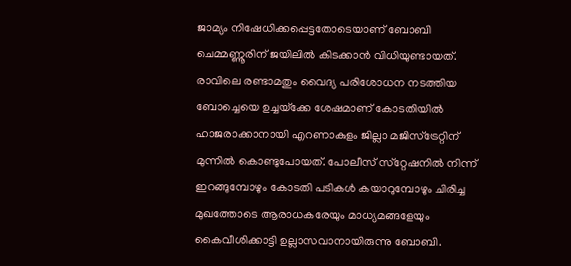ജാമ്യം നിഷേധിക്കപ്പെട്ടതോടെയാണ് ബോബി ചെമ്മണ്ണൂരിന് ജയിലില്‍ കിടക്കാന്‍ വിധിയുണ്ടായത്. രാവിലെ രണ്ടാമതും വൈദ്യ പരിശോധന നടത്തിയ ബോച്ചെയെ ഉച്ചയ്‌ക്കേ ശേഷമാണ് കോടതിയില്‍ ഹാജരാക്കാനായി എറണാകുളം ജില്ലാ മജിസ്‌ട്രേറ്റിന് മുന്നില്‍ കൊണ്ടുപോയത്. പോലീസ് സ്‌റ്റേഷനില്‍ നിന്ന് ഇറങ്ങുമ്പോഴും കോടതി പടികള്‍ കയാറുമ്പോഴും ചിരിച്ച മുഖത്തോടെ ആരാധകരേയും മാധ്യമങ്ങളേയും കൈവീശിക്കാട്ടി ഉല്ലാസവാനായിരുന്നു ബോബി.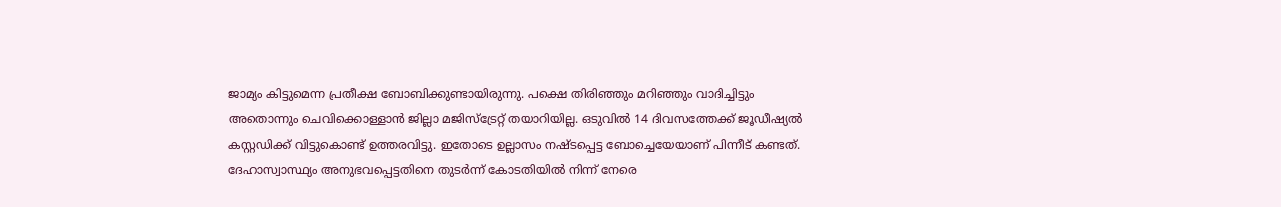ജാമ്യം കിട്ടുമെന്ന പ്രതീക്ഷ ബോബിക്കുണ്ടായിരുന്നു. പക്ഷെ തിരിഞ്ഞും മറിഞ്ഞും വാദിച്ചിട്ടും അതൊന്നും ചെവിക്കൊള്ളാന്‍ ജില്ലാ മജിസ്‌ട്രേറ്റ് തയാറിയില്ല. ഒടുവില്‍ 14 ദിവസത്തേക്ക് ജൂഡീഷ്യല്‍ കസ്റ്റഡിക്ക് വിട്ടുകൊണ്ട് ഉത്തരവിട്ടു. ഇതോടെ ഉല്ലാസം നഷ്ടപ്പെട്ട ബോച്ചെയേയാണ് പിന്നീട് കണ്ടത്. ദേഹാസ്വാസ്ഥ്യം അനുഭവപ്പെട്ടതിനെ തുടര്‍ന്ന് കോടതിയില്‍ നിന്ന് നേരെ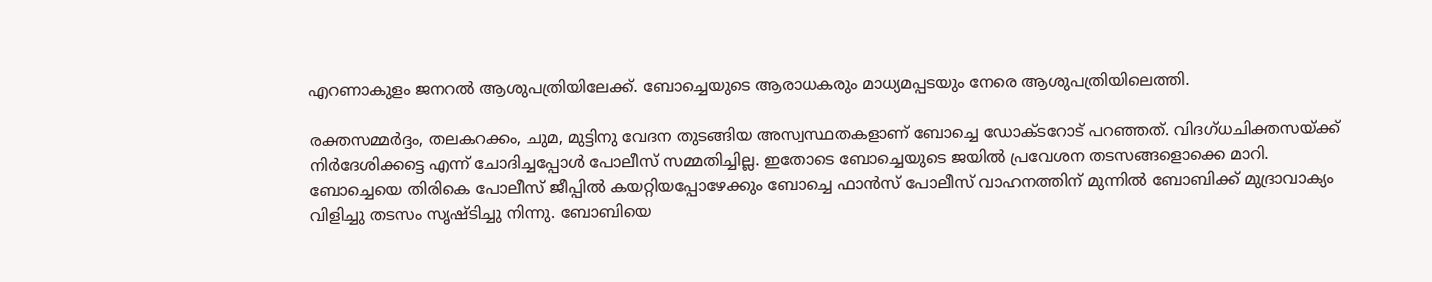എറണാകുളം ജനറല്‍ ആശുപത്രിയിലേക്ക്. ബോച്ചെയുടെ ആരാധകരും മാധ്യമപ്പടയും നേരെ ആശുപത്രിയിലെത്തി.

രക്തസമ്മര്‍ദ്ദം, തലകറക്കം, ചുമ, മുട്ടിനു വേദന തുടങ്ങിയ അസ്വസ്ഥതകളാണ് ബോച്ചെ ഡോക്ടറോട് പറഞ്ഞത്. വിദഗ്ധചിക്തസയ്ക്ക് നിര്‍ദേശിക്കട്ടെ എന്ന് ചോദിച്ചപ്പോള്‍ പോലീസ് സമ്മതിച്ചില്ല. ഇതോടെ ബോച്ചെയുടെ ജയില്‍ പ്രവേശന തടസങ്ങളൊക്കെ മാറി. ബോച്ചെയെ തിരികെ പോലീസ് ജീപ്പില്‍ കയറ്റിയപ്പോഴേക്കും ബോച്ചെ ഫാന്‍സ് പോലീസ് വാഹനത്തിന് മുന്നില്‍ ബോബിക്ക് മുദ്രാവാക്യം വിളിച്ചു തടസം സൃഷ്ടിച്ചു നിന്നു. ബോബിയെ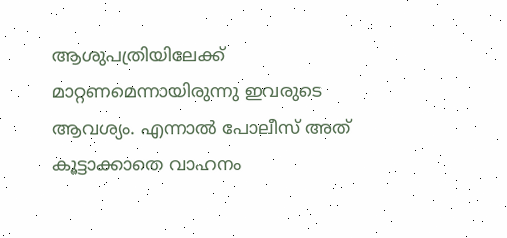ആശുപത്രിയിലേക്ക് മാറ്റണമെന്നായിരുന്നു ഇവരുടെ ആവശ്യം. എന്നാല്‍ പോലീസ് അത് കൂട്ടാക്കാതെ വാഹനം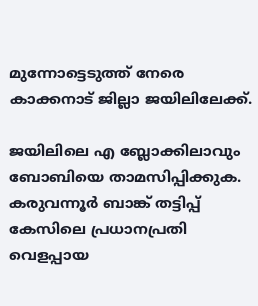മുന്നോട്ടെടുത്ത് നേരെ കാക്കനാട് ജില്ലാ ജയിലിലേക്ക്.

ജയിലിലെ എ ബ്ലോക്കിലാവും ബോബിയെ താമസിപ്പിക്കുക. കരുവന്നൂര്‍ ബാങ്ക് തട്ടിപ്പ് കേസിലെ പ്രധാനപ്രതി വെളപ്പായ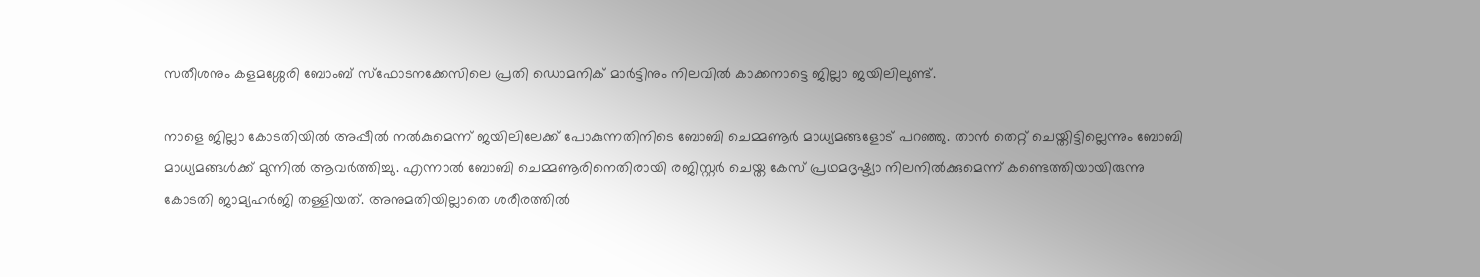സതീശനും കളമശ്ശേരി ബോംബ് സ്ഫോടനക്കേസിലെ പ്രതി ഡൊമനിക് മാര്‍ട്ടിനും നിലവില്‍ കാക്കനാട്ടെ ജില്ലാ ജയിലിലുണ്ട്.

നാളെ ജില്ലാ കോടതിയില്‍ അപ്പീല്‍ നല്‍കുമെന്ന് ജയിലിലേക്ക് പോകുന്നതിനിടെ ബോബി ചെമ്മണൂര്‍ മാധ്യമങ്ങളോട് പറഞ്ഞു. താന്‍ തെറ്റ് ചെയ്തിട്ടില്ലെന്നും ബോബി മാധ്യമങ്ങള്‍ക്ക് മുന്നില്‍ ആവര്‍ത്തിച്ചു. എന്നാല്‍ ബോബി ചെമ്മണൂരിനെതിരായി രജിസ്റ്റര്‍ ചെയ്ത കേസ് പ്രഥമദൃഷ്ട്യാ നിലനില്‍ക്കുമെന്ന് കണ്ടെത്തിയായിരുന്നു കോടതി ജാമ്യഹര്‍ജി തള്ളിയത്. അനുമതിയില്ലാതെ ശരീരത്തില്‍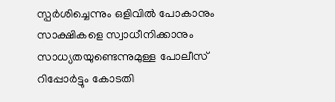സ്പര്‍ശിച്ചെന്നും ഒളിവില്‍ പോകാനും സാക്ഷികളെ സ്വാധീനിക്കാനും സാധ്യതയുണ്ടെന്നുമുള്ള പോലീസ് റിപ്പോര്‍ട്ടും കോടതി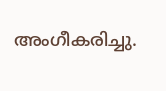അംഗീകരിച്ചു.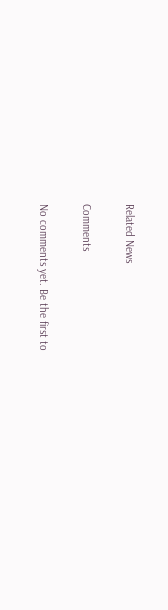Related News

Comments

No comments yet. Be the first to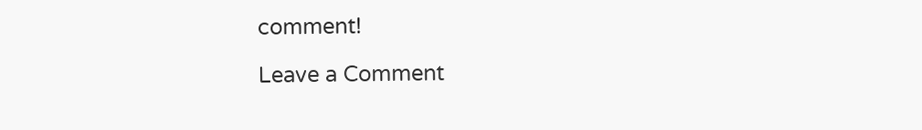comment!

Leave a Comment